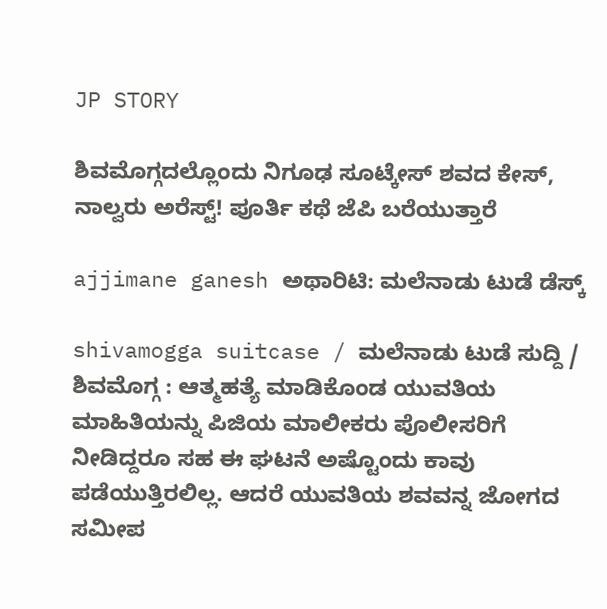JP STORY

ಶಿವಮೊಗ್ಗದಲ್ಲೊಂದು ನಿಗೂಢ ಸೂಟ್ಕೇಸ್ ಶವದ ಕೇಸ್, ನಾಲ್ವರು ಅರೆಸ್ಟ್! ಪೂರ್ತಿ ಕಥೆ ಜೆಪಿ ಬರೆಯುತ್ತಾರೆ

ajjimane ganesh ಅಥಾರಿಟಿ: ಮಲೆನಾಡು ಟುಡೆ ಡೆಸ್ಕ್

shivamogga suitcase / ಮಲೆನಾಡು ಟುಡೆ ಸುದ್ದಿ / ಶಿವಮೊಗ್ಗ : ಆತ್ಮಹತ್ಯೆ ಮಾಡಿಕೊಂಡ ಯುವತಿಯ ಮಾಹಿತಿಯನ್ನು ಪಿಜಿಯ ಮಾಲೀಕರು ಪೊಲೀಸರಿಗೆ ನೀಡಿದ್ದರೂ ಸಹ ಈ ಘಟನೆ ಅಷ್ಟೊಂದು ಕಾವು ಪಡೆಯುತ್ತಿರಲಿಲ್ಲ. ಆದರೆ ಯುವತಿಯ ಶವವನ್ನ ಜೋಗದ ಸಮೀಪ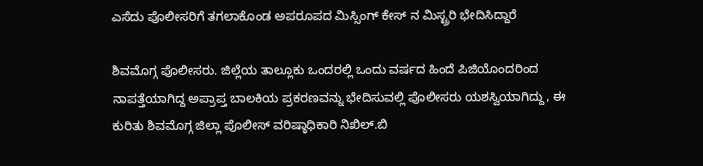ಎಸೆದು ಪೊಲೀಸರಿಗೆ ತಗಲಾಕೊಂಡ ಅಪರೂಪದ ಮಿಸ್ಸಿಂಗ್ ಕೇಸ್ ನ ಮಿಸ್ಟ್ರರಿ ಭೇದಿಸಿದ್ದಾರೆ

ಶಿವಮೊಗ್ಗ ಪೊಲೀಸರು. ಜಿಲ್ಲೆಯ ತಾಲ್ಲೂಕು ಒಂದರಲ್ಲಿ ಒಂದು ವರ್ಷದ ಹಿಂದೆ ಪಿಜಿಯೊಂದರಿಂದ ನಾಪತ್ತೆಯಾಗಿದ್ದ ಅಪ್ರಾಪ್ತ ಬಾಲಕಿಯ ಪ್ರಕರಣವನ್ನು ಭೇದಿಸುವಲ್ಲಿ ಪೊಲೀಸರು ಯಶಸ್ವಿಯಾಗಿದ್ದು, ಈ ಕುರಿತು ಶಿವಮೊಗ್ಗ ಜಿಲ್ಲಾ ಪೊಲೀಸ್ ವರಿಷ್ಠಾಧಿಕಾರಿ ನಿಖಿಲ್.ಬಿ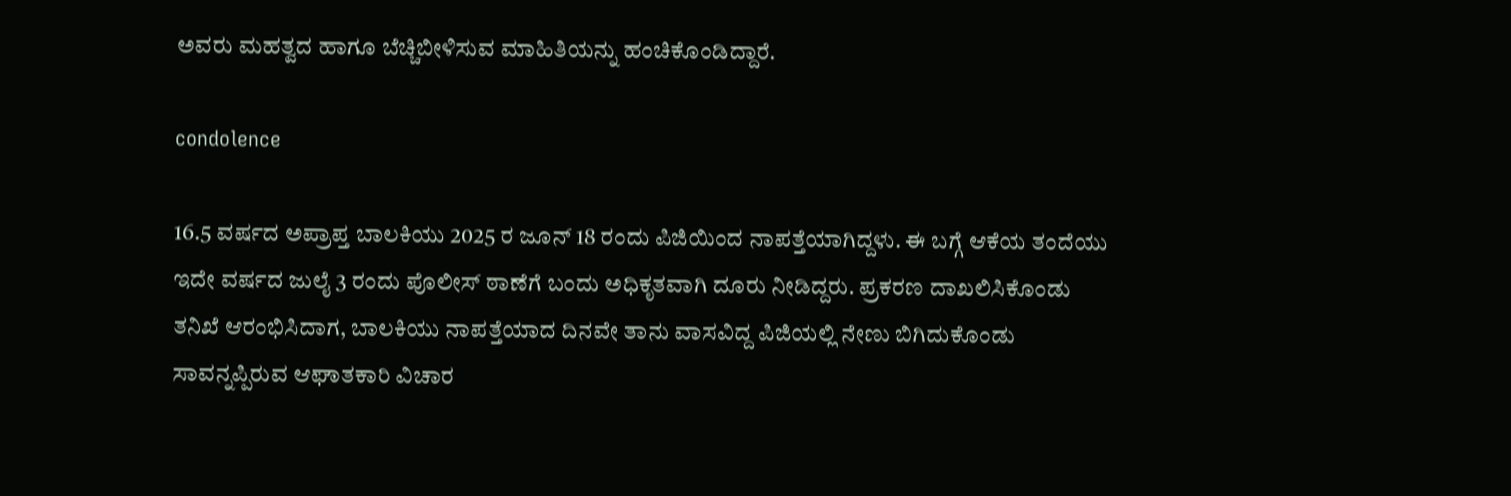ಅವರು ಮಹತ್ವದ ಹಾಗೂ ಬೆಚ್ಚಿಬೀಳಿಸುವ ಮಾಹಿತಿಯನ್ನು ಹಂಚಿಕೊಂಡಿದ್ದಾರೆ.

condolence

16.5 ವರ್ಷದ ಅಪ್ರಾಪ್ತ ಬಾಲಕಿಯು 2025 ರ ಜೂನ್ 18 ರಂದು ಪಿಜಿಯಿಂದ ನಾಪತ್ತೆಯಾಗಿದ್ದಳು. ಈ ಬಗ್ಗೆ ಆಕೆಯ ತಂದೆಯು ಇದೇ ವರ್ಷದ ಜುಲೈ 3 ರಂದು ಪೊಲೀಸ್ ಠಾಣೆಗೆ ಬಂದು ಅಧಿಕೃತವಾಗಿ ದೂರು ನೀಡಿದ್ದರು. ಪ್ರಕರಣ ದಾಖಲಿಸಿಕೊಂಡು ತನಿಖೆ ಆರಂಭಿಸಿದಾಗ, ಬಾಲಕಿಯು ನಾಪತ್ತೆಯಾದ ದಿನವೇ ತಾನು ವಾಸವಿದ್ದ ಪಿಜಿಯಲ್ಲಿ ನೇಣು ಬಿಗಿದುಕೊಂಡು ಸಾವನ್ನಪ್ಪಿರುವ ಆಘಾತಕಾರಿ ವಿಚಾರ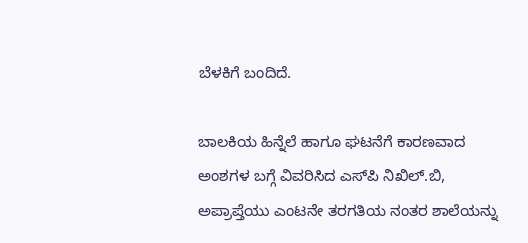ಬೆಳಕಿಗೆ ಬಂದಿದೆ.

ಬಾಲಕಿಯ ಹಿನ್ನೆಲೆ ಹಾಗೂ ಘಟನೆಗೆ ಕಾರಣವಾದ ಅಂಶಗಳ ಬಗ್ಗೆ ವಿವರಿಸಿದ ಎಸ್‌ಪಿ ನಿಖಿಲ್.ಬಿ, ಅಪ್ರಾಪ್ತೆಯು ಎಂಟನೇ ತರಗತಿಯ ನಂತರ ಶಾಲೆಯನ್ನು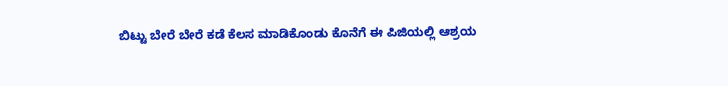ಬಿಟ್ಟು ಬೇರೆ ಬೇರೆ ಕಡೆ ಕೆಲಸ ಮಾಡಿಕೊಂಡು ಕೊನೆಗೆ ಈ ಪಿಜಿಯಲ್ಲಿ ಆಶ್ರಯ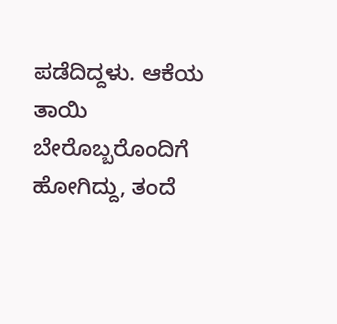ಪಡೆದಿದ್ದಳು. ಆಕೆಯ ತಾಯಿ ಬೇರೊಬ್ಬರೊಂದಿಗೆ ಹೋಗಿದ್ದು, ತಂದೆ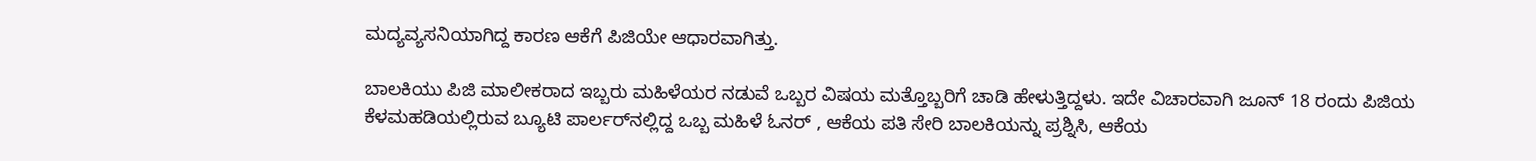ಮದ್ಯವ್ಯಸನಿಯಾಗಿದ್ದ ಕಾರಣ ಆಕೆಗೆ ಪಿಜಿಯೇ ಆಧಾರವಾಗಿತ್ತು.

ಬಾಲಕಿಯು ಪಿಜಿ ಮಾಲೀಕರಾದ ಇಬ್ಬರು ಮಹಿಳೆಯರ ನಡುವೆ ಒಬ್ಬರ ವಿಷಯ ಮತ್ತೊಬ್ಬರಿಗೆ ಚಾಡಿ ಹೇಳುತ್ತಿದ್ದಳು. ಇದೇ ವಿಚಾರವಾಗಿ ಜೂನ್ 18 ರಂದು ಪಿಜಿಯ ಕೆಳಮಹಡಿಯಲ್ಲಿರುವ ಬ್ಯೂಟಿ ಪಾರ್ಲರ್‌ನಲ್ಲಿದ್ದ ಒಬ್ಬ ಮಹಿಳೆ ಓನರ್ , ಆಕೆಯ ಪತಿ ಸೇರಿ ಬಾಲಕಿಯನ್ನು ಪ್ರಶ್ನಿಸಿ, ಆಕೆಯ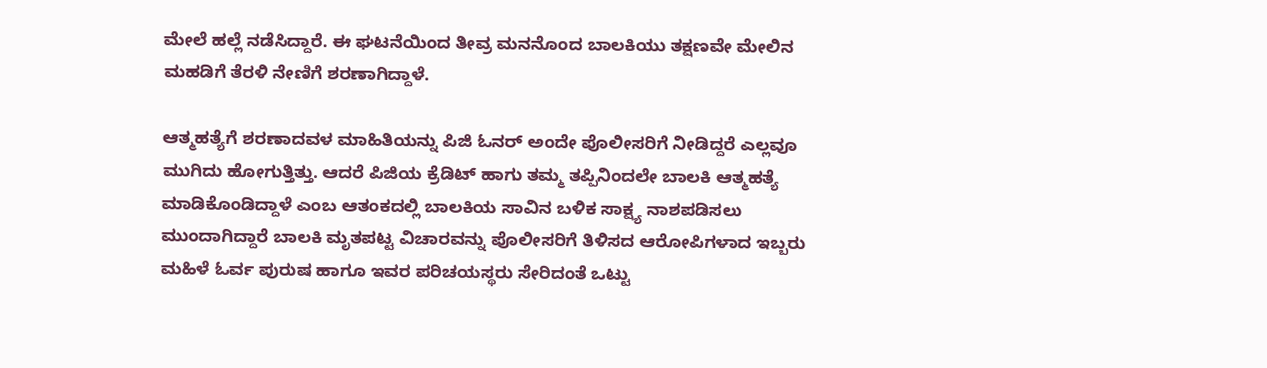ಮೇಲೆ ಹಲ್ಲೆ ನಡೆಸಿದ್ದಾರೆ. ಈ ಘಟನೆಯಿಂದ ತೀವ್ರ ಮನನೊಂದ ಬಾಲಕಿಯು ತಕ್ಷಣವೇ ಮೇಲಿನ ಮಹಡಿಗೆ ತೆರಳಿ ನೇಣಿಗೆ ಶರಣಾಗಿದ್ದಾಳೆ.

ಆತ್ಮಹತ್ಯೆಗೆ ಶರಣಾದವಳ ಮಾಹಿತಿಯನ್ನು ಪಿಜಿ ಓನರ್ ಅಂದೇ ಪೊಲೀಸರಿಗೆ ನೀಡಿದ್ದರೆ ಎಲ್ಲವೂ ಮುಗಿದು ಹೋಗುತ್ತಿತ್ತು. ಆದರೆ ಪಿಜಿಯ ಕ್ರೆಡಿಟ್ ಹಾಗು ತಮ್ಮ ತಪ್ಪಿನಿಂದಲೇ ಬಾಲಕಿ ಆತ್ಮಹತ್ಯೆ ಮಾಡಿಕೊಂಡಿದ್ದಾಳೆ ಎಂಬ ಆತಂಕದಲ್ಲಿ ಬಾಲಕಿಯ ಸಾವಿನ ಬಳಿಕ ಸಾಕ್ಷ್ಯ ನಾಶಪಡಿಸಲು ಮುಂದಾಗಿದ್ದಾರೆ ಬಾಲಕಿ ಮೃತಪಟ್ಟ ವಿಚಾರವನ್ನು ಪೊಲೀಸರಿಗೆ ತಿಳಿಸದ ಆರೋಪಿಗಳಾದ ಇಬ್ಬರು ಮಹಿಳೆ ಓರ್ವ ಪುರುಷ ಹಾಗೂ ಇವರ ಪರಿಚಯಸ್ಥರು ಸೇರಿದಂತೆ ಒಟ್ಟು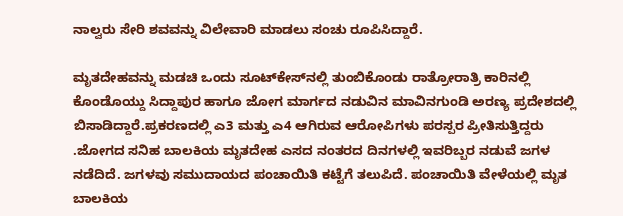ನಾಲ್ವರು ಸೇರಿ ಶವವನ್ನು ವಿಲೇವಾರಿ ಮಾಡಲು ಸಂಚು ರೂಪಿಸಿದ್ದಾರೆ.

ಮೃತದೇಹವನ್ನು ಮಡಚಿ ಒಂದು ಸೂಟ್‌ಕೇಸ್‌ನಲ್ಲಿ ತುಂಬಿಕೊಂಡು ರಾತ್ರೋರಾತ್ರಿ ಕಾರಿನಲ್ಲಿ ಕೊಂಡೊಯ್ದು ಸಿದ್ದಾಪುರ ಹಾಗೂ ಜೋಗ ಮಾರ್ಗದ ನಡುವಿನ ಮಾವಿನಗುಂಡಿ ಅರಣ್ಯ ಪ್ರದೇಶದಲ್ಲಿ ಬಿಸಾಡಿದ್ದಾರೆ.ಪ್ರಕರಣದಲ್ಲಿ ಎ3 ಮತ್ತು ಎ4 ಆಗಿರುವ ಆರೋಪಿಗಳು ಪರಸ್ಪರ ಪ್ರೀತಿಸುತ್ತಿದ್ದರು .ಜೋಗದ ಸನಿಹ ಬಾಲಕಿಯ ಮೃತದೇಹ ಎಸದ ನಂತರದ ದಿನಗಳಲ್ಲಿ ಇವರಿಬ್ಬರ ನಡುವೆ ಜಗಳ ನಡೆದಿದೆ. ಜಗಳವು ಸಮುದಾಯದ ಪಂಚಾಯಿತಿ ಕಟ್ಟೆಗೆ ತಲುಪಿದೆ. ಪಂಚಾಯಿತಿ ವೇಳೆಯಲ್ಲಿ ಮೃತ ಬಾಲಕಿಯ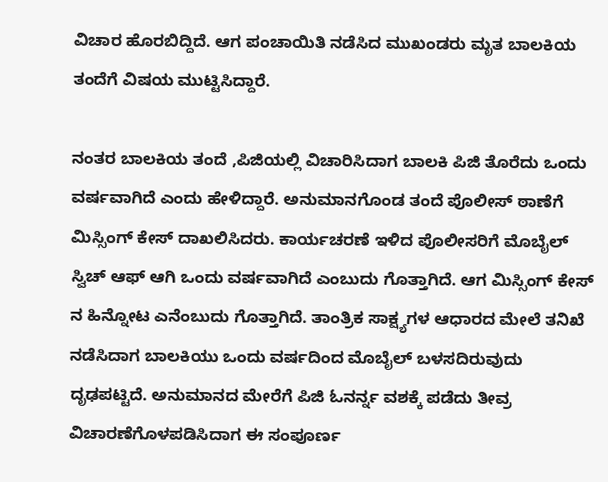ವಿಚಾರ ಹೊರಬಿದ್ದಿದೆ. ಆಗ ಪಂಚಾಯಿತಿ ನಡೆಸಿದ ಮುಖಂಡರು ಮೃತ ಬಾಲಕಿಯ ತಂದೆಗೆ ವಿಷಯ ಮುಟ್ಟಿಸಿದ್ದಾರೆ.

ನಂತರ ಬಾಲಕಿಯ ತಂದೆ ,ಪಿಜಿಯಲ್ಲಿ ವಿಚಾರಿಸಿದಾಗ ಬಾಲಕಿ ಪಿಜಿ ತೊರೆದು ಒಂದು ವರ್ಷವಾಗಿದೆ ಎಂದು ಹೇಳಿದ್ದಾರೆ. ಅನುಮಾನಗೊಂಡ ತಂದೆ ಪೊಲೀಸ್ ಠಾಣೆಗೆ ಮಿಸ್ಸಿಂಗ್ ಕೇಸ್ ದಾಖಲಿಸಿದರು. ಕಾರ್ಯಚರಣೆ ಇಳಿದ ಪೊಲೀಸರಿಗೆ ಮೊಬೈಲ್ ಸ್ವಿಚ್ ಆಫ್ ಆಗಿ ಒಂದು ವರ್ಷವಾಗಿದೆ ಎಂಬುದು ಗೊತ್ತಾಗಿದೆ. ಆಗ ಮಿಸ್ಸಿಂಗ್ ಕೇಸ್ ನ ಹಿನ್ನೋಟ ಎನೆಂಬುದು ಗೊತ್ತಾಗಿದೆ. ತಾಂತ್ರಿಕ ಸಾಕ್ಷ್ಯಗಳ ಆಧಾರದ ಮೇಲೆ ತನಿಖೆ ನಡೆಸಿದಾಗ ಬಾಲಕಿಯು ಒಂದು ವರ್ಷದಿಂದ ಮೊಬೈಲ್ ಬಳಸದಿರುವುದು ದೃಢಪಟ್ಟಿದೆ. ಅನುಮಾನದ ಮೇರೆಗೆ ಪಿಜಿ ಓನರ್ನ್ನ ವಶಕ್ಕೆ ಪಡೆದು ತೀವ್ರ ವಿಚಾರಣೆಗೊಳಪಡಿಸಿದಾಗ ಈ ಸಂಪೂರ್ಣ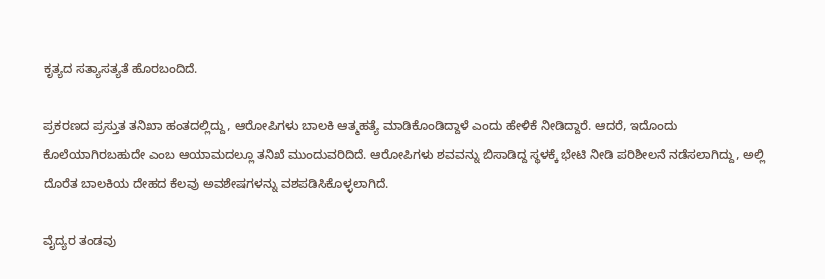ಕೃತ್ಯದ ಸತ್ಯಾಸತ್ಯತೆ ಹೊರಬಂದಿದೆ.

ಪ್ರಕರಣದ ಪ್ರಸ್ತುತ ತನಿಖಾ ಹಂತದಲ್ಲಿದ್ದು, ಆರೋಪಿಗಳು ಬಾಲಕಿ ಆತ್ಮಹತ್ಯೆ ಮಾಡಿಕೊಂಡಿದ್ದಾಳೆ ಎಂದು ಹೇಳಿಕೆ ನೀಡಿದ್ದಾರೆ. ಆದರೆ, ಇದೊಂದು ಕೊಲೆಯಾಗಿರಬಹುದೇ ಎಂಬ ಆಯಾಮದಲ್ಲೂ ತನಿಖೆ ಮುಂದುವರಿದಿದೆ. ಆರೋಪಿಗಳು ಶವವನ್ನು ಬಿಸಾಡಿದ್ದ ಸ್ಥಳಕ್ಕೆ ಭೇಟಿ ನೀಡಿ ಪರಿಶೀಲನೆ ನಡೆಸಲಾಗಿದ್ದು, ಅಲ್ಲಿ ದೊರೆತ ಬಾಲಕಿಯ ದೇಹದ ಕೆಲವು ಅವಶೇಷಗಳನ್ನು ವಶಪಡಿಸಿಕೊಳ್ಳಲಾಗಿದೆ.

ವೈದ್ಯರ ತಂಡವು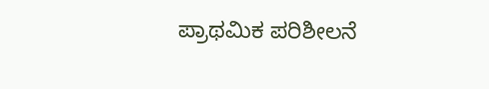ಪ್ರಾಥಮಿಕ ಪರಿಶೀಲನೆ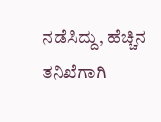ನಡೆಸಿದ್ದು, ಹೆಚ್ಚಿನ ತನಿಖೆಗಾಗಿ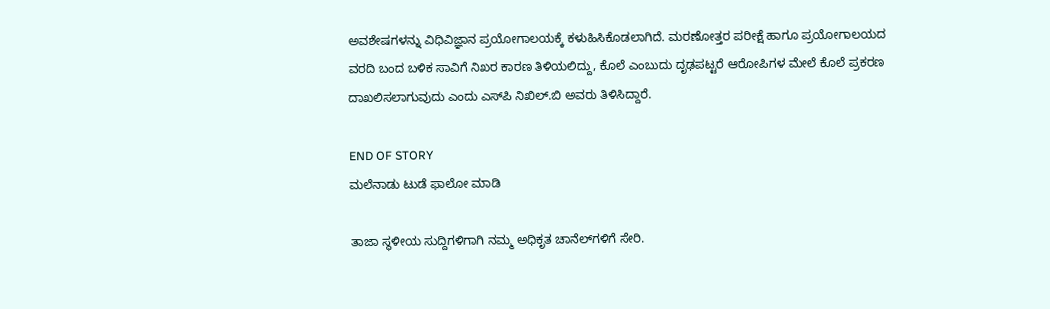ಅವಶೇಷಗಳನ್ನು ವಿಧಿವಿಜ್ಞಾನ ಪ್ರಯೋಗಾಲಯಕ್ಕೆ ಕಳುಹಿಸಿಕೊಡಲಾಗಿದೆ. ಮರಣೋತ್ತರ ಪರೀಕ್ಷೆ ಹಾಗೂ ಪ್ರಯೋಗಾಲಯದ ವರದಿ ಬಂದ ಬಳಿಕ ಸಾವಿಗೆ ನಿಖರ ಕಾರಣ ತಿಳಿಯಲಿದ್ದು, ಕೊಲೆ ಎಂಬುದು ದೃಢಪಟ್ಟರೆ ಆರೋಪಿಗಳ ಮೇಲೆ ಕೊಲೆ ಪ್ರಕರಣ ದಾಖಲಿಸಲಾಗುವುದು ಎಂದು ಎಸ್‌ಪಿ ನಿಖಿಲ್.ಬಿ ಅವರು ತಿಳಿಸಿದ್ದಾರೆ.

END OF STORY
ಮಲೆನಾಡು ಟುಡೆ ಫಾಲೋ ಮಾಡಿ

ತಾಜಾ ಸ್ಥಳೀಯ ಸುದ್ದಿಗಳಿಗಾಗಿ ನಮ್ಮ ಅಧಿಕೃತ ಚಾನೆಲ್‌ಗಳಿಗೆ ಸೇರಿ.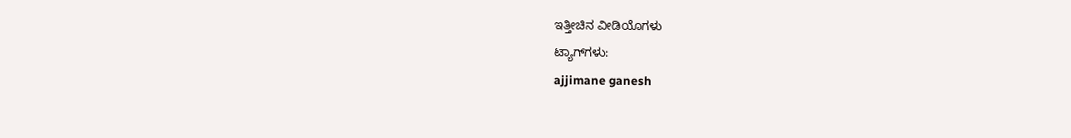ಇತ್ತೀಚಿನ ವೀಡಿಯೊಗಳು
ಟ್ಯಾಗ್‌ಗಳು:
ajjimane ganesh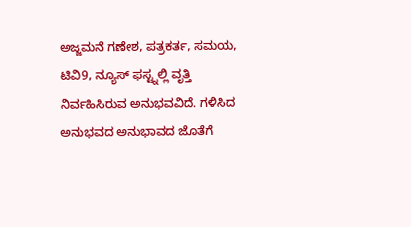ಅಜ್ಜಮನೆ ಗಣೇಶ, ಪತ್ರಕರ್ತ, ಸಮಯ, ಟಿವಿ9, ನ್ಯೂಸ್ ಫಸ್ಟ್ನಲ್ಲಿ ವೃತ್ತಿ ನಿರ್ವಹಿಸಿರುವ ಅನುಭವವಿದೆ. ಗಳಿಸಿದ ಅನುಭವದ ಅನುಭಾವದ ಜೊತೆಗೆ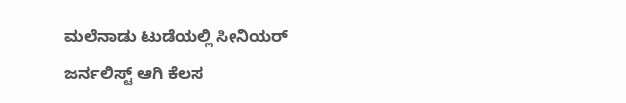ಮಲೆನಾಡು ಟುಡೆಯಲ್ಲಿ ಸೀನಿಯರ್ ಜರ್ನಲಿಸ್ಟ್ ಆಗಿ ಕೆಲಸ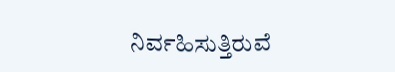ನಿರ್ವಹಿಸುತ್ತಿರುವೆ